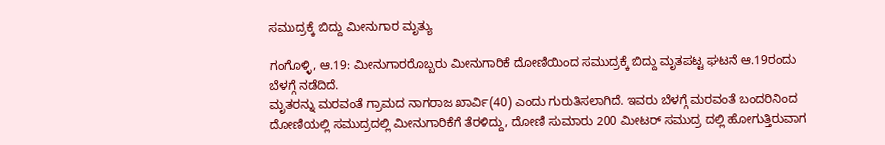ಸಮುದ್ರಕ್ಕೆ ಬಿದ್ದು ಮೀನುಗಾರ ಮೃತ್ಯು

ಗಂಗೊಳ್ಳಿ, ಆ.19: ಮೀನುಗಾರರೊಬ್ಬರು ಮೀನುಗಾರಿಕೆ ದೋಣಿಯಿಂದ ಸಮುದ್ರಕ್ಕೆ ಬಿದ್ದು ಮೃತಪಟ್ಟ ಘಟನೆ ಆ.19ರಂದು ಬೆಳಗ್ಗೆ ನಡೆದಿದೆ.
ಮೃತರನ್ನು ಮರವಂತೆ ಗ್ರಾಮದ ನಾಗರಾಜ ಖಾರ್ವಿ(40) ಎಂದು ಗುರುತಿಸಲಾಗಿದೆ. ಇವರು ಬೆಳಗ್ಗೆ ಮರವಂತೆ ಬಂದರಿನಿಂದ ದೋಣಿಯಲ್ಲಿ ಸಮುದ್ರದಲ್ಲಿ ಮೀನುಗಾರಿಕೆಗೆ ತೆರಳಿದ್ದು, ದೋಣಿ ಸುಮಾರು 200 ಮೀಟರ್ ಸಮುದ್ರ ದಲ್ಲಿ ಹೋಗುತ್ತಿರುವಾಗ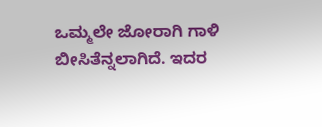ಒಮ್ಮಲೇ ಜೋರಾಗಿ ಗಾಳಿ ಬೀಸಿತೆನ್ನಲಾಗಿದೆ. ಇದರ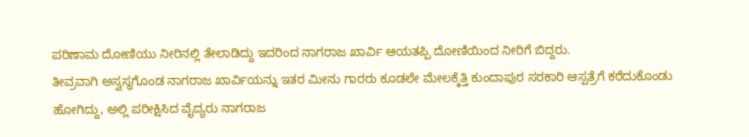ಪರಿಣಾಮ ದೋಣಿಯು ನೀರಿನಲ್ಲಿ ತೇಲಾಡಿದ್ದು ಇದರಿಂದ ನಾಗರಾಜ ಖಾರ್ವಿ ಆಯತಪ್ಪಿ ದೋಣಿಯಿಂದ ನೀರಿಗೆ ಬಿದ್ದರು.
ತೀವ್ರವಾಗಿ ಅಸ್ವಸ್ಥಗೊಂಡ ನಾಗರಾಜ ಖಾರ್ವಿಯನ್ನು ಇತರ ಮೀನು ಗಾರರು ಕೂಡಲೇ ಮೇಲಕ್ಕೆತ್ತಿ ಕುಂದಾಪುರ ಸರಕಾರಿ ಆಸ್ಪತ್ರೆಗೆ ಕರೆದುಕೊಂಡು ಹೋಗಿದ್ದು, ಅಲ್ಲಿ ಪರೀಕ್ಷಿಸಿದ ವೈದ್ಯರು ನಾಗರಾಜ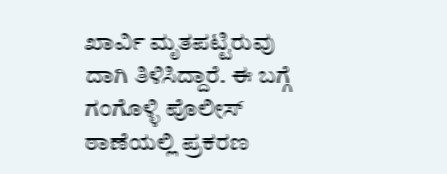ಖಾರ್ವಿ ಮೃತಪಟ್ಟಿರುವು ದಾಗಿ ತಿಳಿಸಿದ್ದಾರೆ. ಈ ಬಗ್ಗೆ ಗಂಗೊಳ್ಳಿ ಪೊಲೀಸ್ ಠಾಣೆಯಲ್ಲಿ ಪ್ರಕರಣ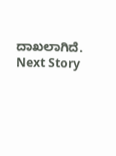ದಾಖಲಾಗಿದೆ.
Next Story